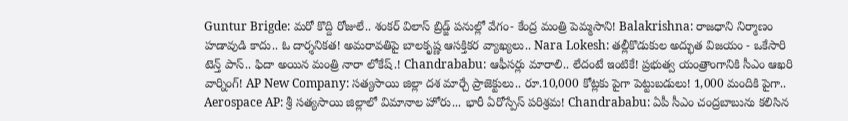Guntur Brigde: మరో కొద్ది రోజులే.. శంకర్ విలాస్ బ్రిడ్జ్ పనుల్లో వేగం- కేంద్ర మంత్రి పెమ్మసాని! Balakrishna: రాజధాని నిర్మాణం హడావుడి కాదు.. ఓ దార్శనికత! అమరావతిపై బాలకృష్ణ ఆసక్తికర వ్యాఖ్యలు.. Nara Lokesh: తల్లీకొడుకుల అద్భుత విజయం - ఒకేసారి టెన్త్ పాస్.. ఫిదా అయిన మంత్రి నారా లోకేష్.! Chandrababu: ఆఫీసర్లు మారాలి.. లేదంటే ఇంటికే! ప్రభుత్వ యంత్రాంగానికి సీఎం ఆఖరి వార్నింగ్! AP New Company: సత్యసాయి జిల్లా దశ మార్చే ప్రాజెక్టులు.. రూ.10,000 కోట్లకు పైగా పెట్టుబడులు! 1,000 మందికి పైగా.. Aerospace AP: శ్రీ సత్యసాయి జిల్లాలో విమానాల హోరు... భారీ ఏరోస్పేస్ పరిశ్రమ! Chandrababu: ఏపీ సీఎం చంద్రబాబును కలిసిన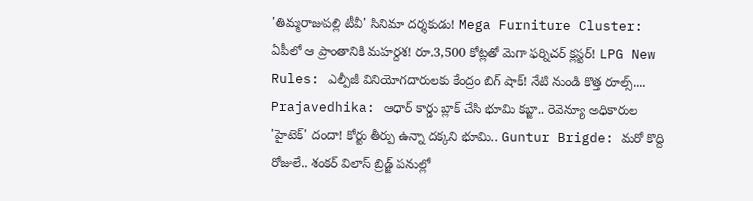'తిమ్మరాజుపల్లి టీవీ' సినిమా దర్శకుడు! Mega Furniture Cluster: ఏపీలో ఆ ప్రాంతానికి మహర్దశ! రూ.3,500 కోట్లతో మెగా ఫర్నిచర్ క్లస్టర్! LPG New Rules: ఎల్పీజీ వినియోగదారులకు కేంద్రం బిగ్ షాక్! నేటి నుండి కొత్త రూల్స్.... Prajavedhika: ఆధార్ కార్డు బ్లాక్ చేసి భూమి కబ్జా.. రెవెన్యూ అధికారుల 'హైటెక్' దందా! కోర్టు తీర్పు ఉన్నా దక్కని భూమి.. Guntur Brigde: మరో కొద్ది రోజులే.. శంకర్ విలాస్ బ్రిడ్జ్ పనుల్లో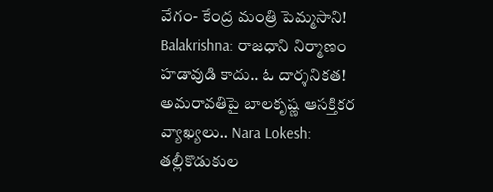వేగం- కేంద్ర మంత్రి పెమ్మసాని! Balakrishna: రాజధాని నిర్మాణం హడావుడి కాదు.. ఓ దార్శనికత! అమరావతిపై బాలకృష్ణ ఆసక్తికర వ్యాఖ్యలు.. Nara Lokesh: తల్లీకొడుకుల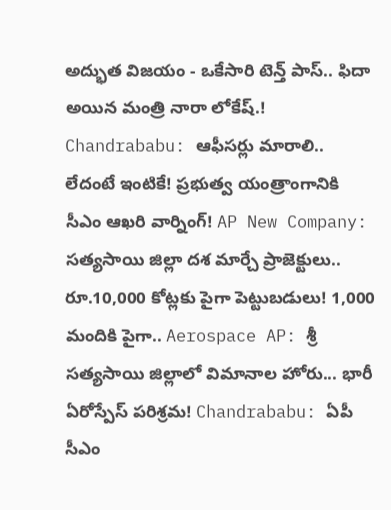అద్భుత విజయం - ఒకేసారి టెన్త్ పాస్.. ఫిదా అయిన మంత్రి నారా లోకేష్.! Chandrababu: ఆఫీసర్లు మారాలి.. లేదంటే ఇంటికే! ప్రభుత్వ యంత్రాంగానికి సీఎం ఆఖరి వార్నింగ్! AP New Company: సత్యసాయి జిల్లా దశ మార్చే ప్రాజెక్టులు.. రూ.10,000 కోట్లకు పైగా పెట్టుబడులు! 1,000 మందికి పైగా.. Aerospace AP: శ్రీ సత్యసాయి జిల్లాలో విమానాల హోరు... భారీ ఏరోస్పేస్ పరిశ్రమ! Chandrababu: ఏపీ సీఎం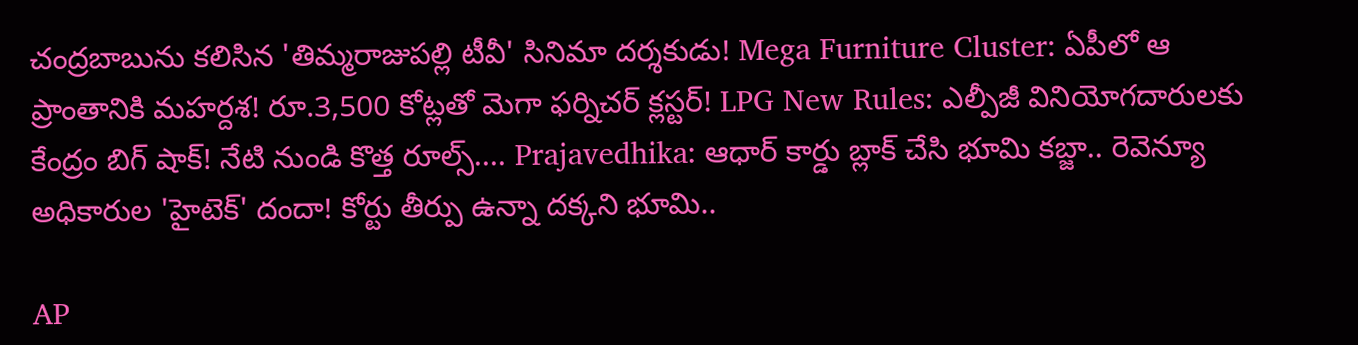చంద్రబాబును కలిసిన 'తిమ్మరాజుపల్లి టీవీ' సినిమా దర్శకుడు! Mega Furniture Cluster: ఏపీలో ఆ ప్రాంతానికి మహర్దశ! రూ.3,500 కోట్లతో మెగా ఫర్నిచర్ క్లస్టర్! LPG New Rules: ఎల్పీజీ వినియోగదారులకు కేంద్రం బిగ్ షాక్! నేటి నుండి కొత్త రూల్స్.... Prajavedhika: ఆధార్ కార్డు బ్లాక్ చేసి భూమి కబ్జా.. రెవెన్యూ అధికారుల 'హైటెక్' దందా! కోర్టు తీర్పు ఉన్నా దక్కని భూమి..

AP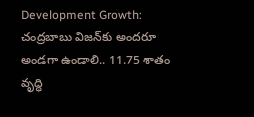Development Growth: చంద్రబాబు విజన్‌కు అందరూ అండగా ఉండాలి.. 11.75 శాతం వృద్ధి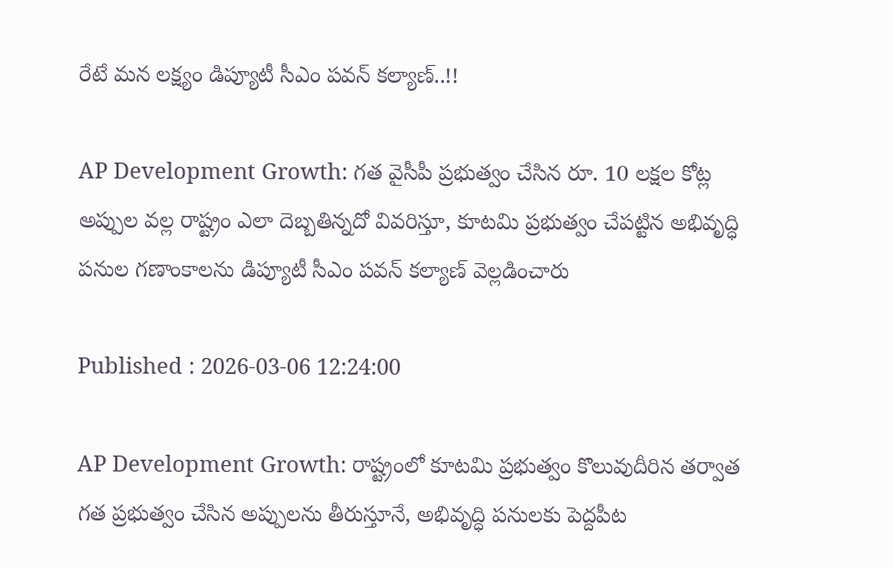రేటే మన లక్ష్యం డిప్యూటీ సీఎం పవన్ కల్యాణ్..!!

AP Development Growth: గత వైసీపీ ప్రభుత్వం చేసిన రూ. 10 లక్షల కోట్ల అప్పుల వల్ల రాష్ట్రం ఎలా దెబ్బతిన్నదో వివరిస్తూ, కూటమి ప్రభుత్వం చేపట్టిన అభివృద్ధి పనుల గణాంకాలను డిప్యూటీ సీఎం పవన్ కల్యాణ్ వెల్లడించారు

Published : 2026-03-06 12:24:00

AP Development Growth: రాష్ట్రంలో కూటమి ప్రభుత్వం కొలువుదీరిన తర్వాత గత ప్రభుత్వం చేసిన అప్పులను తీరుస్తూనే, అభివృద్ధి పనులకు పెద్దపీట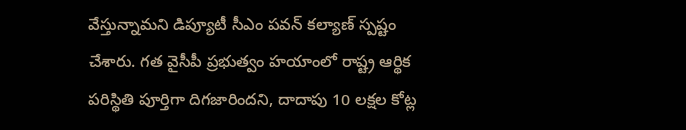వేస్తున్నామని డిప్యూటీ సీఎం పవన్ కల్యాణ్ స్పష్టం చేశారు. గత వైసీపీ ప్రభుత్వం హయాంలో రాష్ట్ర ఆర్థిక పరిస్థితి పూర్తిగా దిగజారిందని, దాదాపు 10 లక్షల కోట్ల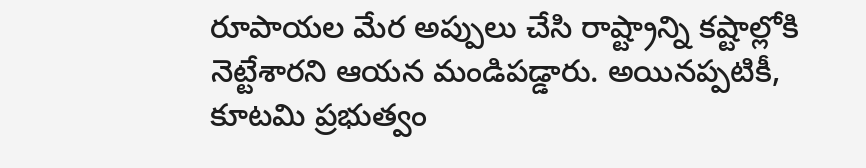రూపాయల మేర అప్పులు చేసి రాష్ట్రాన్ని కష్టాల్లోకి నెట్టేశారని ఆయన మండిపడ్డారు. అయినప్పటికీ, కూటమి ప్రభుత్వం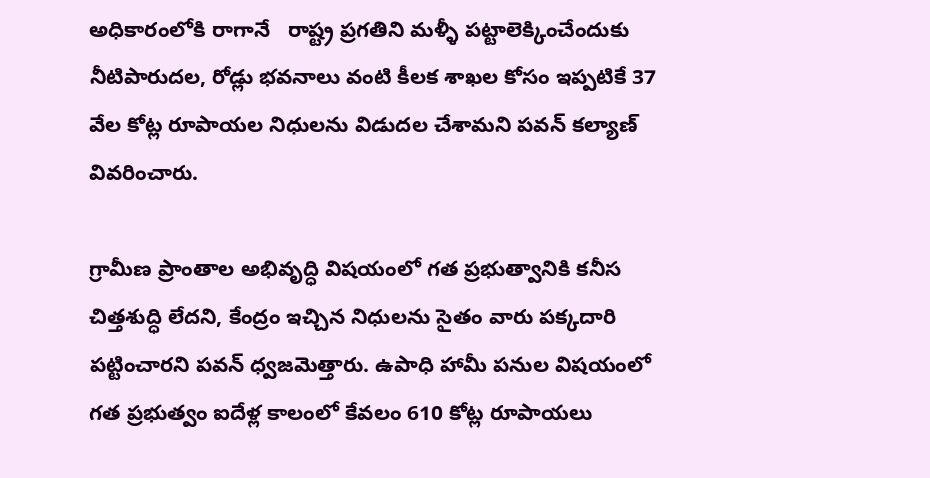అధికారంలోకి రాగానే   రాష్ట్ర ప్రగతిని మళ్ళీ పట్టాలెక్కించేందుకు నీటిపారుదల, రోడ్లు భవనాలు వంటి కీలక శాఖల కోసం ఇప్పటికే 37 వేల కోట్ల రూపాయల నిధులను విడుదల చేశామని పవన్ కల్యాణ్ వివరించారు.

గ్రామీణ ప్రాంతాల అభివృద్ధి విషయంలో గత ప్రభుత్వానికి కనీస చిత్తశుద్ధి లేదని, కేంద్రం ఇచ్చిన నిధులను సైతం వారు పక్కదారి పట్టించారని పవన్ ధ్వజమెత్తారు. ఉపాధి హామీ పనుల విషయంలో గత ప్రభుత్వం ఐదేళ్ల కాలంలో కేవలం 610 కోట్ల రూపాయలు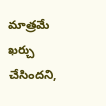మాత్రమే ఖర్చు చేసిందని,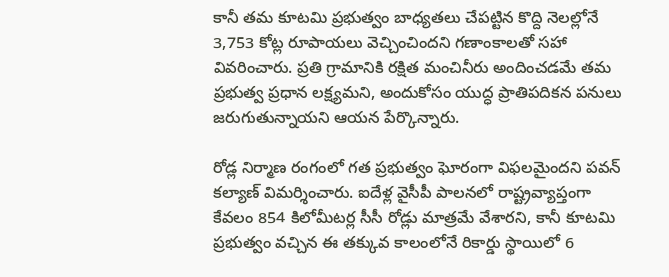కానీ తమ కూటమి ప్రభుత్వం బాధ్యతలు చేపట్టిన కొద్ది నెలల్లోనే 3,753 కోట్ల రూపాయలు వెచ్చించిందని గణాంకాలతో సహా వివరించారు. ప్రతి గ్రామానికి రక్షిత మంచినీరు అందించడమే తమ ప్రభుత్వ ప్రధాన లక్ష్యమని, అందుకోసం యుద్ధ ప్రాతిపదికన పనులు జరుగుతున్నాయని ఆయన పేర్కొన్నారు.

రోడ్ల నిర్మాణ రంగంలో గత ప్రభుత్వం ఘోరంగా విఫలమైందని పవన్ కల్యాణ్ విమర్శించారు. ఐదేళ్ల వైసీపీ పాలనలో రాష్ట్రవ్యాప్తంగా కేవలం 854 కిలోమీటర్ల సీసీ రోడ్లు మాత్రమే వేశారని, కానీ కూటమి ప్రభుత్వం వచ్చిన ఈ తక్కువ కాలంలోనే రికార్డు స్థాయిలో 6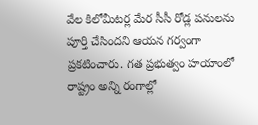వేల కిలోమీటర్ల మేర సీసీ రోడ్ల పనులను పూర్తి చేసిందని ఆయన గర్వంగా ప్రకటించారు. గత ప్రభుత్వం హయాంలో రాష్ట్రం అన్ని రంగాల్లో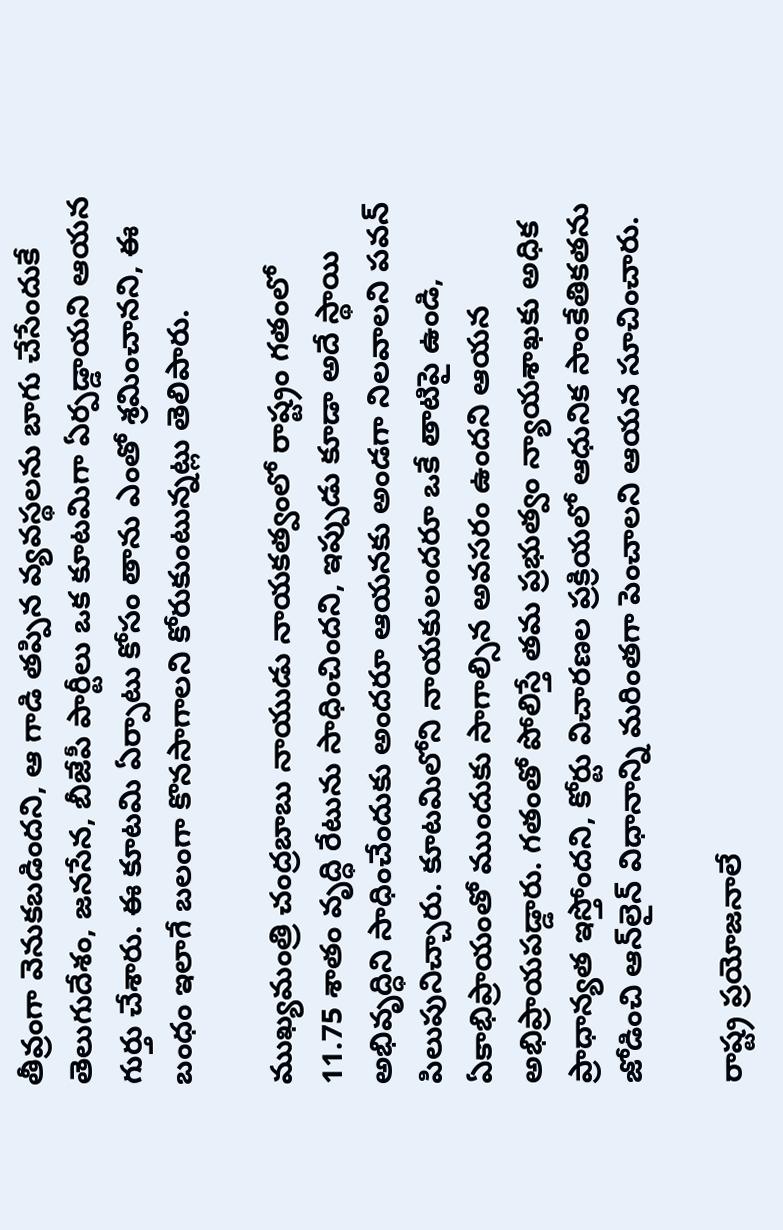తీవ్రంగా వెనుకబడిందని, ఆ గాడి తప్పిన వ్యవస్థలను బాగు చేసేందుకే తెలుగుదేశం, జనసేన, బీజేపీ పార్టీలు ఒక కూటమిగా ఏర్పడ్డాయని ఆయన గుర్తు చేశారు. ఈ కూటమి ఏర్పాటు కోసం తాను ఎంతో శ్రమించానని, ఈ బంధం ఇలాగే బలంగా కొనసాగాలని కోరుకుంటున్నట్లు తెలిపారు.

ముఖ్యమంత్రి చంద్రబాబు నాయుడు నాయకత్వంలో రాష్ట్రం గతంలో 11.75 శాతం వృద్ధి రేటును సాధించిందని, ఇప్పుడు కూడా అదే స్థాయి అభివృద్ధిని సాధించేందుకు అందరూ ఆయనకు అండగా నిలవాలని పవన్ పిలుపునిచ్చారు. కూటమిలోని నాయకులందరూ ఒకే తాటిపై ఉండి, ఏకాభిప్రాయంతో ముందుకు సాగాల్సిన అవసరం ఉందని ఆయన అభిప్రాయపడ్డారు. గతంతో పోలిస్తే తమ ప్రభుత్వం న్యాయశాఖకు అధిక ప్రాధాన్యత ఇస్తోందని, కోర్టు విచారణల ప్రక్రియలో ఆధునిక సాంకేతికతను జోడించి ఆన్‌లైన్ విధానాన్ని మరింతగా పెంచాలని ఆయన సూచించారు.

రాష్ట్ర ప్రయోజనాలే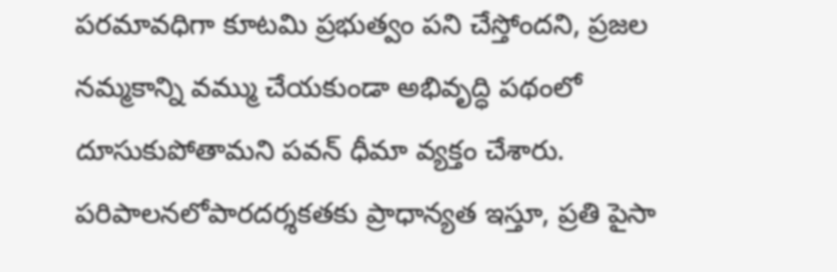పరమావధిగా కూటమి ప్రభుత్వం పని చేస్తోందని, ప్రజల నమ్మకాన్ని వమ్ము చేయకుండా అభివృద్ధి పథంలో దూసుకుపోతామని పవన్ ధీమా వ్యక్తం చేశారు. పరిపాలనలోపారదర్శకతకు ప్రాధాన్యత ఇస్తూ, ప్రతి పైసా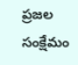ప్రజల సంక్షేమం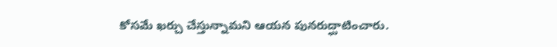కోసమే ఖర్చు చేస్తున్నామని ఆయన పునరుద్ఘాటించారు.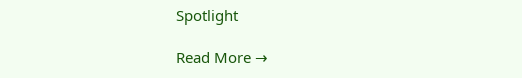Spotlight

Read More →